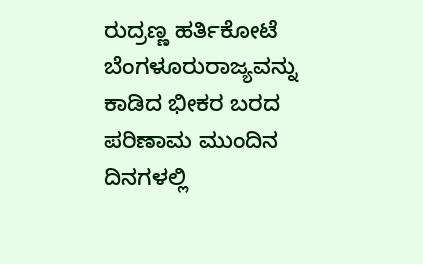ರುದ್ರಣ್ಣ ಹರ್ತಿಕೋಟೆ ಬೆಂಗಳೂರುರಾಜ್ಯವನ್ನು ಕಾಡಿದ ಭೀಕರ ಬರದ ಪರಿಣಾಮ ಮುಂದಿನ ದಿನಗಳಲ್ಲಿ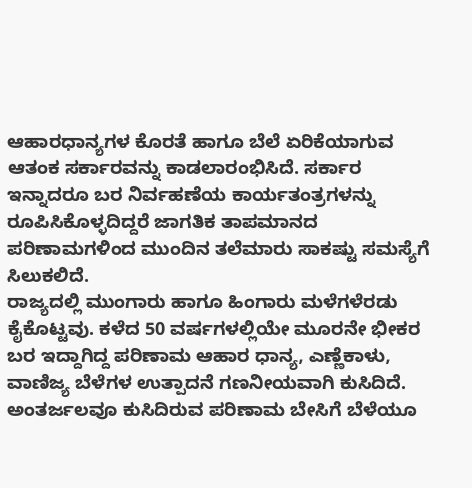ಆಹಾರಧಾನ್ಯಗಳ ಕೊರತೆ ಹಾಗೂ ಬೆಲೆ ಏರಿಕೆಯಾಗುವ ಆತಂಕ ಸರ್ಕಾರವನ್ನು ಕಾಡಲಾರಂಭಿಸಿದೆ. ಸರ್ಕಾರ ಇನ್ನಾದರೂ ಬರ ನಿರ್ವಹಣೆಯ ಕಾರ್ಯತಂತ್ರಗಳನ್ನು ರೂಪಿಸಿಕೊಳ್ಳದಿದ್ದರೆ ಜಾಗತಿಕ ತಾಪಮಾನದ ಪರಿಣಾಮಗಳಿಂದ ಮುಂದಿನ ತಲೆಮಾರು ಸಾಕಷ್ಟು ಸಮಸ್ಯೆಗೆ ಸಿಲುಕಲಿದೆ.
ರಾಜ್ಯದಲ್ಲಿ ಮುಂಗಾರು ಹಾಗೂ ಹಿಂಗಾರು ಮಳೆಗಳೆರಡು ಕೈಕೊಟ್ಟವು. ಕಳೆದ 50 ವರ್ಷಗಳಲ್ಲಿಯೇ ಮೂರನೇ ಭೀಕರ ಬರ ಇದ್ದಾಗಿದ್ದ ಪರಿಣಾಮ ಆಹಾರ ಧಾನ್ಯ, ಎಣ್ಣೆಕಾಳು, ವಾಣಿಜ್ಯ ಬೆಳೆಗಳ ಉತ್ಪಾದನೆ ಗಣನೀಯವಾಗಿ ಕುಸಿದಿದೆ. ಅಂತರ್ಜಲವೂ ಕುಸಿದಿರುವ ಪರಿಣಾಮ ಬೇಸಿಗೆ ಬೆಳೆಯೂ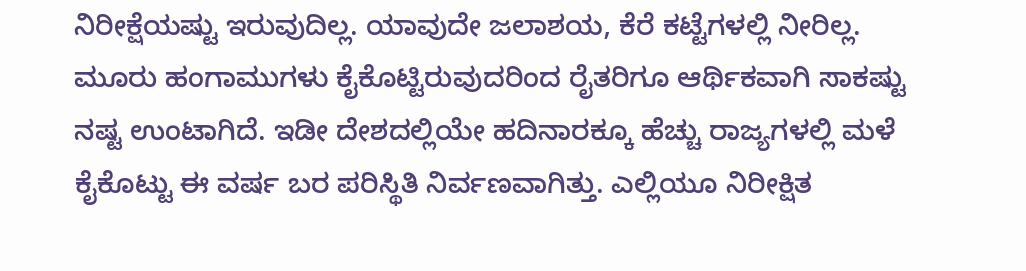ನಿರೀಕ್ಷೆಯಷ್ಟು ಇರುವುದಿಲ್ಲ. ಯಾವುದೇ ಜಲಾಶಯ, ಕೆರೆ ಕಟ್ಟೆಗಳಲ್ಲಿ ನೀರಿಲ್ಲ. ಮೂರು ಹಂಗಾಮುಗಳು ಕೈಕೊಟ್ಟಿರುವುದರಿಂದ ರೈತರಿಗೂ ಆರ್ಥಿಕವಾಗಿ ಸಾಕಷ್ಟು ನಷ್ಟ ಉಂಟಾಗಿದೆ. ಇಡೀ ದೇಶದಲ್ಲಿಯೇ ಹದಿನಾರಕ್ಕೂ ಹೆಚ್ಚು ರಾಜ್ಯಗಳಲ್ಲಿ ಮಳೆ ಕೈಕೊಟ್ಟು ಈ ವರ್ಷ ಬರ ಪರಿಸ್ಥಿತಿ ನಿರ್ವಣವಾಗಿತ್ತು. ಎಲ್ಲಿಯೂ ನಿರೀಕ್ಷಿತ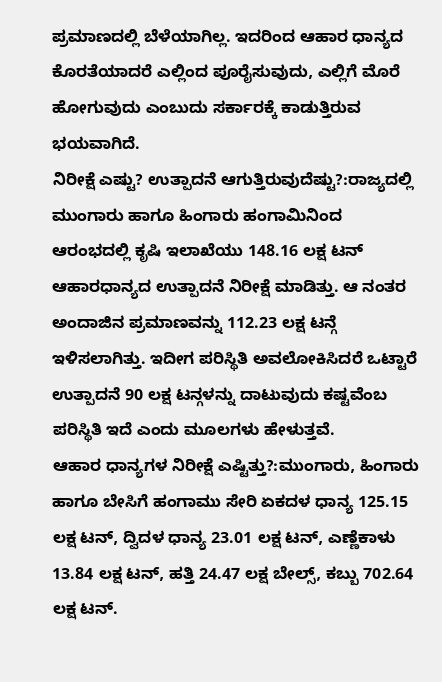ಪ್ರಮಾಣದಲ್ಲಿ ಬೆಳೆಯಾಗಿಲ್ಲ. ಇದರಿಂದ ಆಹಾರ ಧಾನ್ಯದ ಕೊರತೆಯಾದರೆ ಎಲ್ಲಿಂದ ಪೂರೈಸುವುದು, ಎಲ್ಲಿಗೆ ಮೊರೆ ಹೋಗುವುದು ಎಂಬುದು ಸರ್ಕಾರಕ್ಕೆ ಕಾಡುತ್ತಿರುವ ಭಯವಾಗಿದೆ.
ನಿರೀಕ್ಷೆ ಎಷ್ಟು? ಉತ್ಪಾದನೆ ಆಗುತ್ತಿರುವುದೆಷ್ಟು?:ರಾಜ್ಯದಲ್ಲಿ ಮುಂಗಾರು ಹಾಗೂ ಹಿಂಗಾರು ಹಂಗಾಮಿನಿಂದ ಆರಂಭದಲ್ಲಿ ಕೃಷಿ ಇಲಾಖೆಯು 148.16 ಲಕ್ಷ ಟನ್ ಆಹಾರಧಾನ್ಯದ ಉತ್ಪಾದನೆ ನಿರೀಕ್ಷೆ ಮಾಡಿತ್ತು. ಆ ನಂತರ ಅಂದಾಜಿನ ಪ್ರಮಾಣವನ್ನು 112.23 ಲಕ್ಷ ಟನ್ಗೆ ಇಳಿಸಲಾಗಿತ್ತು. ಇದೀಗ ಪರಿಸ್ಥಿತಿ ಅವಲೋಕಿಸಿದರೆ ಒಟ್ಟಾರೆ ಉತ್ಪಾದನೆ 90 ಲಕ್ಷ ಟನ್ಗಳನ್ನು ದಾಟುವುದು ಕಷ್ಟವೆಂಬ ಪರಿಸ್ಥಿತಿ ಇದೆ ಎಂದು ಮೂಲಗಳು ಹೇಳುತ್ತವೆ.
ಆಹಾರ ಧಾನ್ಯಗಳ ನಿರೀಕ್ಷೆ ಎಷ್ಟಿತ್ತು?:ಮುಂಗಾರು, ಹಿಂಗಾರು ಹಾಗೂ ಬೇಸಿಗೆ ಹಂಗಾಮು ಸೇರಿ ಏಕದಳ ಧಾನ್ಯ 125.15 ಲಕ್ಷ ಟನ್, ದ್ವಿದಳ ಧಾನ್ಯ 23.01 ಲಕ್ಷ ಟನ್, ಎಣ್ಣೆಕಾಳು 13.84 ಲಕ್ಷ ಟನ್, ಹತ್ತಿ 24.47 ಲಕ್ಷ ಬೇಲ್ಸ್, ಕಬ್ಬು 702.64 ಲಕ್ಷ ಟನ್.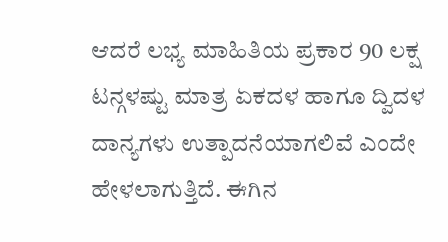ಆದರೆ ಲಭ್ಯ ಮಾಹಿತಿಯ ಪ್ರಕಾರ 90 ಲಕ್ಷ ಟನ್ಗಳಷ್ಟು ಮಾತ್ರ ಏಕದಳ ಹಾಗೂ ದ್ವಿದಳ ದಾನ್ಯಗಳು ಉತ್ಪಾದನೆಯಾಗಲಿವೆ ಎಂದೇ ಹೇಳಲಾಗುತ್ತಿದೆ. ಈಗಿನ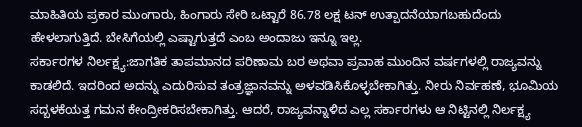ಮಾಹಿತಿಯ ಪ್ರಕಾರ ಮುಂಗಾರು, ಹಿಂಗಾರು ಸೇರಿ ಒಟ್ಟಾರೆ 86.78 ಲಕ್ಷ ಟನ್ ಉತ್ಪಾದನೆಯಾಗಬಹುದೆಂದು ಹೇಳಲಾಗುತ್ತಿದೆ. ಬೇಸಿಗೆಯಲ್ಲಿ ಎಷ್ಟಾಗುತ್ತದೆ ಎಂಬ ಅಂದಾಜು ಇನ್ನೂ ಇಲ್ಲ.
ಸರ್ಕಾರಗಳ ನಿರ್ಲಕ್ಷ್ಯ:ಜಾಗತಿಕ ತಾಪಮಾನದ ಪರಿಣಾಮ ಬರ ಅಥವಾ ಪ್ರವಾಹ ಮುಂದಿನ ವರ್ಷಗಳಲ್ಲಿ ರಾಜ್ಯವನ್ನು ಕಾಡಲಿದೆ. ಇದರಿಂದ ಅದನ್ನು ಎದುರಿಸುವ ತಂತ್ರಜ್ಞಾನವನ್ನು ಅಳವಡಿಸಿಕೊಳ್ಳಬೇಕಾಗಿತ್ತು. ನೀರು ನಿರ್ವಹಣೆ, ಭೂಮಿಯ ಸದ್ಬಳಕೆಯತ್ತ ಗಮನ ಕೇಂದ್ರೀಕರಿಸಬೇಕಾಗಿತ್ತು. ಆದರೆ, ರಾಜ್ಯವನ್ನಾಳಿದ ಎಲ್ಲ ಸರ್ಕಾರಗಳು ಆ ನಿಟ್ಟಿನಲ್ಲಿ ನಿರ್ಲಕ್ಷ್ಯ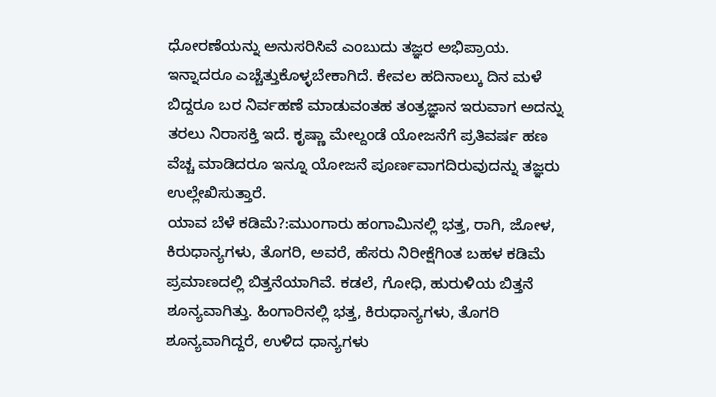ಧೋರಣೆಯನ್ನು ಅನುಸರಿಸಿವೆ ಎಂಬುದು ತಜ್ಞರ ಅಭಿಪ್ರಾಯ. ಇನ್ನಾದರೂ ಎಚ್ಚೆತ್ತುಕೊಳ್ಳಬೇಕಾಗಿದೆ. ಕೇವಲ ಹದಿನಾಲ್ಕು ದಿನ ಮಳೆ ಬಿದ್ದರೂ ಬರ ನಿರ್ವಹಣೆ ಮಾಡುವಂತಹ ತಂತ್ರಜ್ಞಾನ ಇರುವಾಗ ಅದನ್ನು ತರಲು ನಿರಾಸಕ್ತಿ ಇದೆ. ಕೃಷ್ಣಾ ಮೇಲ್ದಂಡೆ ಯೋಜನೆಗೆ ಪ್ರತಿವರ್ಷ ಹಣ ವೆಚ್ಚ ಮಾಡಿದರೂ ಇನ್ನೂ ಯೋಜನೆ ಪೂರ್ಣವಾಗದಿರುವುದನ್ನು ತಜ್ಞರು ಉಲ್ಲೇಖಿಸುತ್ತಾರೆ.
ಯಾವ ಬೆಳೆ ಕಡಿಮೆ?:ಮುಂಗಾರು ಹಂಗಾಮಿನಲ್ಲಿ ಭತ್ತ, ರಾಗಿ, ಜೋಳ, ಕಿರುಧಾನ್ಯಗಳು, ತೊಗರಿ, ಅವರೆ, ಹೆಸರು ನಿರೀಕ್ಷೆಗಿಂತ ಬಹಳ ಕಡಿಮೆ ಪ್ರಮಾಣದಲ್ಲಿ ಬಿತ್ತನೆಯಾಗಿವೆ. ಕಡಲೆ, ಗೋಧಿ, ಹುರುಳಿಯ ಬಿತ್ತನೆ ಶೂನ್ಯವಾಗಿತ್ತು. ಹಿಂಗಾರಿನಲ್ಲಿ ಭತ್ತ, ಕಿರುಧಾನ್ಯಗಳು, ತೊಗರಿ ಶೂನ್ಯವಾಗಿದ್ದರೆ, ಉಳಿದ ಧಾನ್ಯಗಳು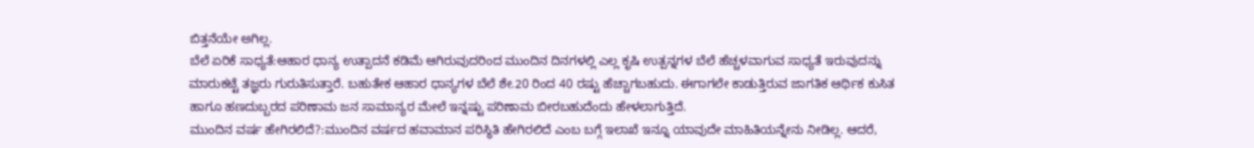ಬಿತ್ತನೆಯೇ ಅಗಿಲ್ಲ.
ಬೆಲೆ ಏರಿಕೆ ಸಾಧ್ಯತೆ:ಆಹಾರ ಧಾನ್ಯ ಉತ್ಪಾದನೆ ಕಡಿಮೆ ಆಗಿರುವುದರಿಂದ ಮುಂದಿನ ದಿನಗಳಲ್ಲಿ ಎಲ್ಲ ಕೃಷಿ ಉತ್ಪನ್ನಗಳ ಬೆಲೆ ಹೆಚ್ಚಳವಾಗುವ ಸಾಧ್ಯತೆ ಇರುವುದನ್ನು ಮಾರುಕಟ್ಟೆ ತಜ್ಞರು ಗುರುತಿಸುತ್ತಾರೆ. ಬಹುತೇಕ ಆಹಾರ ಧಾನ್ಯಗಳ ಬೆಲೆ ಶೇ.20 ರಿಂದ 40 ರಷ್ಟು ಹೆಚ್ಚಾಗಬಹುದು. ಈಗಾಗಲೇ ಕಾಡುತ್ತಿರುವ ಜಾಗತಿಕ ಆರ್ಥಿಕ ಕುಸಿತ ಹಾಗೂ ಹಣದುಬ್ಬರದ ಪರಿಣಾಮ ಜನ ಸಾಮಾನ್ಯರ ಮೇಲೆ ಇನ್ನಷ್ಟು ಪರಿಣಾಮ ಬೀರಬಹುದೆಂದು ಹೇಳಲಾಗುತ್ತಿದೆ.
ಮುಂದಿನ ವರ್ಷ ಹೇಗಿರಲಿದೆ?:ಮುಂದಿನ ವರ್ಷದ ಹವಾಮಾನ ಪರಿಸ್ಥಿತಿ ಹೇಗಿರಲಿದೆ ಎಂಬ ಬಗ್ಗೆ ಇಲಾಖೆ ಇನ್ನೂ ಯಾವುದೇ ಮಾಹಿತಿಯನ್ನೇನು ನೀಡಿಲ್ಲ. ಆದರೆ,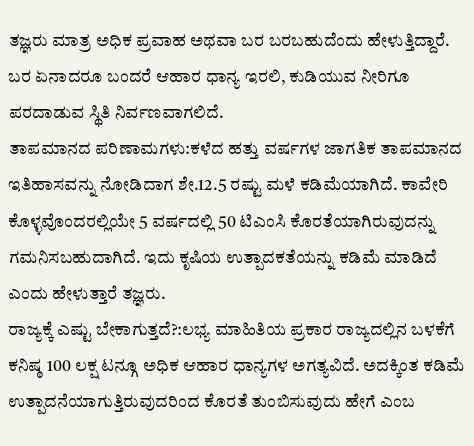ತಜ್ಞರು ಮಾತ್ರ ಅಧಿಕ ಪ್ರವಾಹ ಅಥವಾ ಬರ ಬರಬಹುದೆಂದು ಹೇಳುತ್ತಿದ್ದಾರೆ. ಬರ ಏನಾದರೂ ಬಂದರೆ ಆಹಾರ ಧಾನ್ಯ ಇರಲಿ, ಕುಡಿಯುವ ನೀರಿಗೂ ಪರದಾಡುವ ಸ್ಥಿತಿ ನಿರ್ವಣವಾಗಲಿದೆ.
ತಾಪಮಾನದ ಪರಿಣಾಮಗಳು:ಕಳೆದ ಹತ್ತು ವರ್ಷಗಳ ಜಾಗತಿಕ ತಾಪಮಾನದ ಇತಿಹಾಸವನ್ನು ನೋಡಿದಾಗ ಶೇ.12.5 ರಷ್ಟು ಮಳೆ ಕಡಿಮೆಯಾಗಿದೆ. ಕಾವೇರಿ ಕೊಳ್ಳವೊಂದರಲ್ಲಿಯೇ 5 ವರ್ಷದಲ್ಲಿ 50 ಟಿಎಂಸಿ ಕೊರತೆಯಾಗಿರುವುದನ್ನು ಗಮನಿಸಬಹುದಾಗಿದೆ. ಇದು ಕೃಷಿಯ ಉತ್ಪಾದಕತೆಯನ್ನು ಕಡಿಮೆ ಮಾಡಿದೆ ಎಂದು ಹೇಳುತ್ತಾರೆ ತಜ್ಞರು.
ರಾಜ್ಯಕ್ಕೆ ಎಷ್ಟು ಬೇಕಾಗುತ್ತದೆ?:ಲಭ್ಯ ಮಾಹಿತಿಯ ಪ್ರಕಾರ ರಾಜ್ಯದಲ್ಲಿನ ಬಳಕೆಗೆ ಕನಿಷ್ಠ 100 ಲಕ್ಷ ಟನ್ಗೂ ಅಧಿಕ ಆಹಾರ ಧಾನ್ಯಗಳ ಅಗತ್ಯವಿದೆ. ಅದಕ್ಕಿಂತ ಕಡಿಮೆ ಉತ್ಪಾದನೆಯಾಗುತ್ತಿರುವುದರಿಂದ ಕೊರತೆ ತುಂಬಿಸುವುದು ಹೇಗೆ ಎಂಬ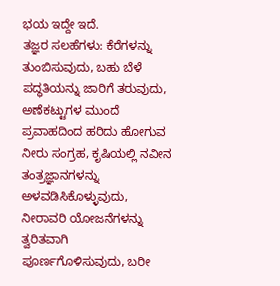ಭಯ ಇದ್ದೇ ಇದೆ.
ತಜ್ಞರ ಸಲಹೆಗಳು: ಕೆರೆಗಳನ್ನು ತುಂಬಿಸುವುದು, ಬಹು ಬೆಳೆ ಪದ್ಧತಿಯನ್ನು ಜಾರಿಗೆ ತರುವುದು, ಅಣೆಕಟ್ಟುಗಳ ಮುಂದೆ ಪ್ರವಾಹದಿಂದ ಹರಿದು ಹೋಗುವ ನೀರು ಸಂಗ್ರಹ, ಕೃಷಿಯಲ್ಲಿ ನವೀನ ತಂತ್ರಜ್ಞಾನಗಳನ್ನು ಅಳವಡಿಸಿಕೊಳ್ಳುವುದು, ನೀರಾವರಿ ಯೋಜನೆಗಳನ್ನು ತ್ವರಿತವಾಗಿ ಪೂರ್ಣಗೊಳಿಸುವುದು, ಬರೀ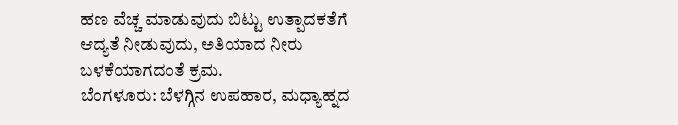ಹಣ ವೆಚ್ಚ ಮಾಡುವುದು ಬಿಟ್ಟು ಉತ್ಪಾದಕತೆಗೆ ಆದ್ಯತೆ ನೀಡುವುದು, ಅತಿಯಾದ ನೀರು ಬಳಕೆಯಾಗದಂತೆ ಕ್ರಮ.
ಬೆಂಗಳೂರು: ಬೆಳಗ್ಗಿನ ಉಪಹಾರ, ಮಧ್ಯಾಹ್ನದ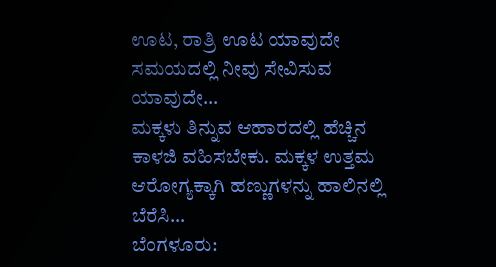ಊಟ, ರಾತ್ರಿ ಊಟ ಯಾವುದೇ ಸಮಯದಲ್ಲಿ ನೀವು ಸೇವಿಸುವ ಯಾವುದೇ…
ಮಕ್ಕಳು ತಿನ್ನುವ ಆಹಾರದಲ್ಲಿ ಹೆಚ್ಚಿನ ಕಾಳಜಿ ವಹಿಸಬೇಕು. ಮಕ್ಕಳ ಉತ್ತಮ ಆರೋಗ್ಯಕ್ಕಾಗಿ ಹಣ್ಣುಗಳನ್ನು ಹಾಲಿನಲ್ಲಿ ಬೆರೆಸಿ…
ಬೆಂಗಳೂರು: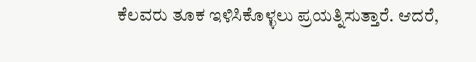ಕೆಲವರು ತೂಕ ಇಳಿಸಿಕೊಳ್ಳಲು ಪ್ರಯತ್ನಿಸುತ್ತಾರೆ. ಆದರೆ,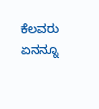ಕೆಲವರು ಏನನ್ನೂ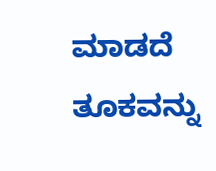ಮಾಡದೆ ತೂಕವನ್ನು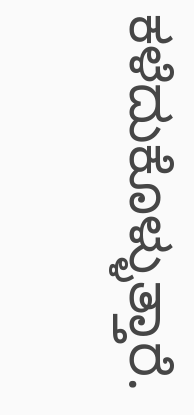ಕಳೆದುಕೊಳ್ಳುತ್ತಾರೆ.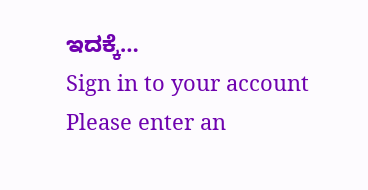ಇದಕ್ಕೆ…
Sign in to your account
Please enter an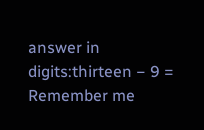answer in digits:thirteen − 9 =
Remember me